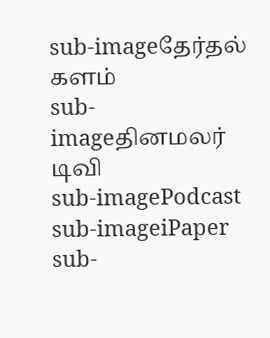sub-imageதேர்தல் களம்
sub-imageதினமலர் டிவி
sub-imagePodcast
sub-imageiPaper
sub-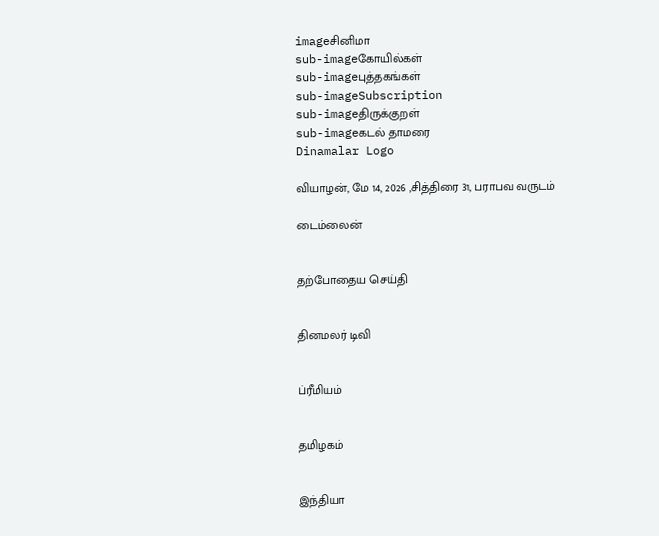imageசினிமா
sub-imageகோயில்கள்
sub-imageபுத்தகங்கள்
sub-imageSubscription
sub-imageதிருக்குறள்
sub-imageகடல் தாமரை
Dinamalar Logo

வியாழன், மே 14, 2026 ,சித்திரை 31, பராபவ வருடம்

டைம்லைன்


தற்போதைய செய்தி


தினமலர் டிவி


ப்ரீமியம்


தமிழகம்


இந்தியா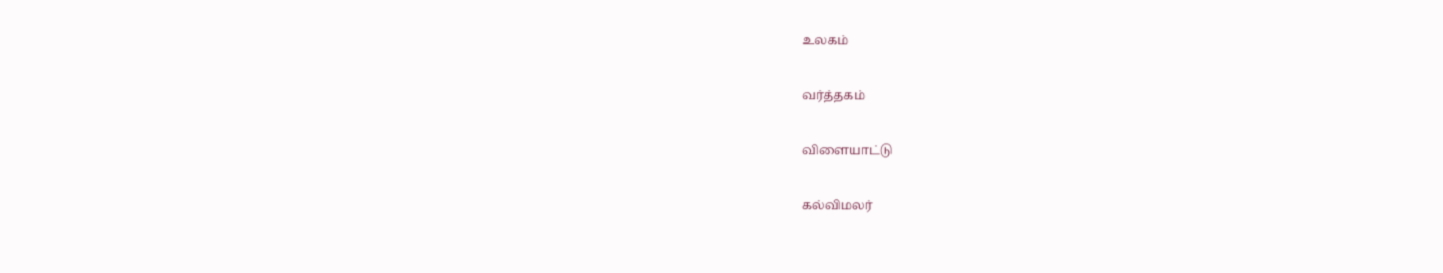உலகம்


வர்த்தகம்


விளையாட்டு


கல்விமலர்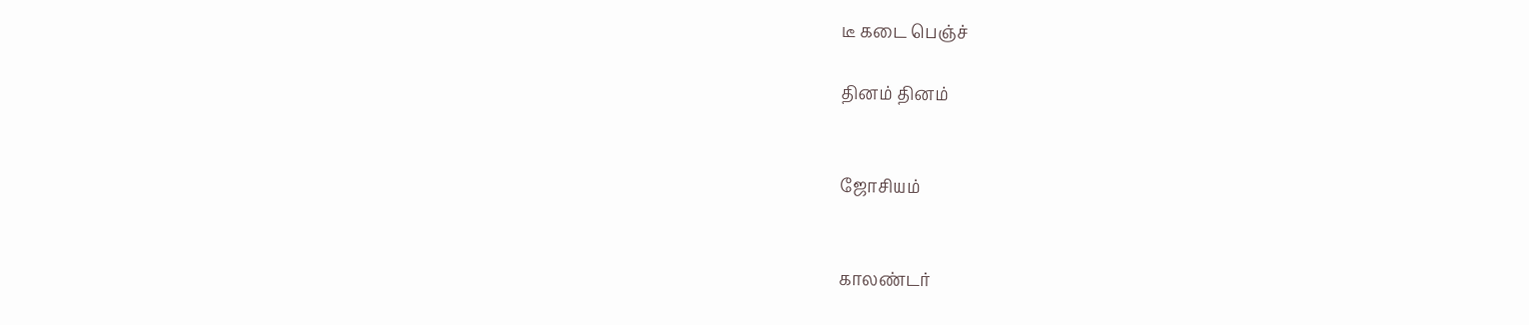டீ கடை பெஞ்ச்

தினம் தினம்


ஜோசியம்


காலண்டர்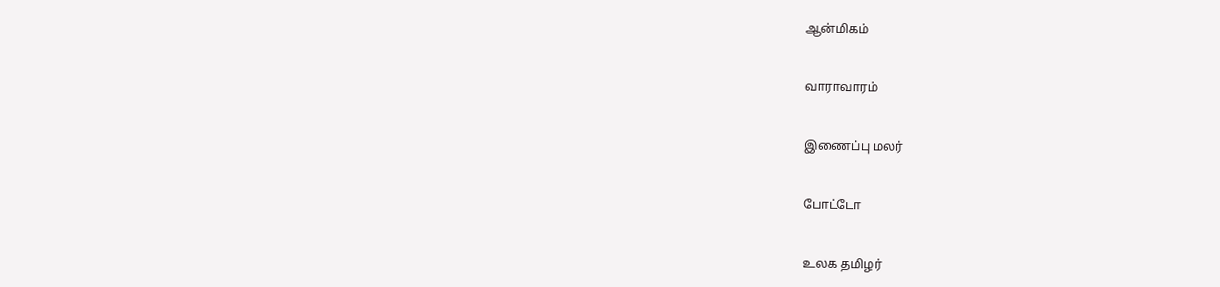ஆன்மிகம்


வாராவாரம்


இணைப்பு மலர்


போட்டோ


உலக தமிழர்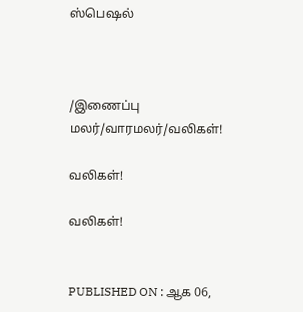ஸ்பெஷல்



/இணைப்பு மலர்/வாரமலர்/வலிகள்!

வலிகள்!

வலிகள்!


PUBLISHED ON : ஆக 06,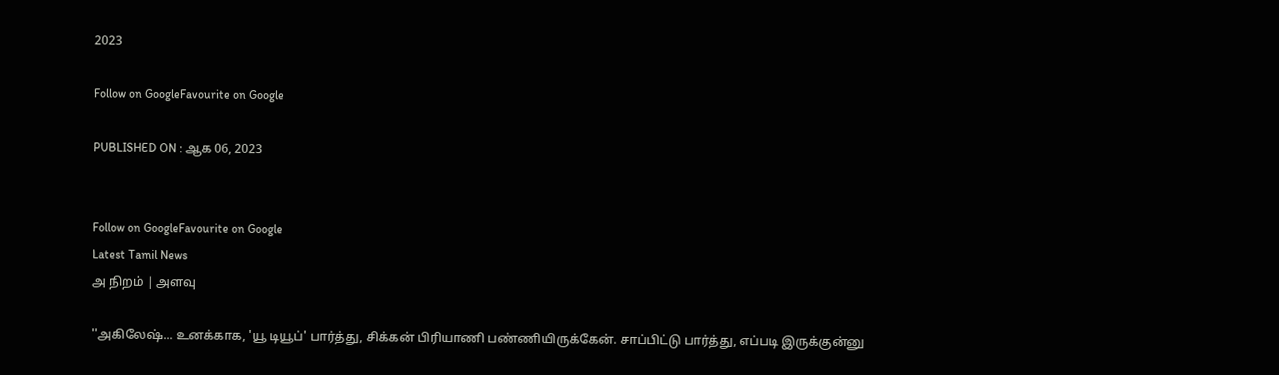2023

Follow on GoogleFavourite on Google

PUBLISHED ON : ஆக 06, 2023


Follow on GoogleFavourite on Google
Latest Tamil News
அ நிறம் | அளவு

''அகிலேஷ்... உனக்காக, 'யூ டியூப்' பார்த்து, சிக்கன் பிரியாணி பண்ணியிருக்கேன். சாப்பிட்டு பார்த்து, எப்படி இருக்குன்னு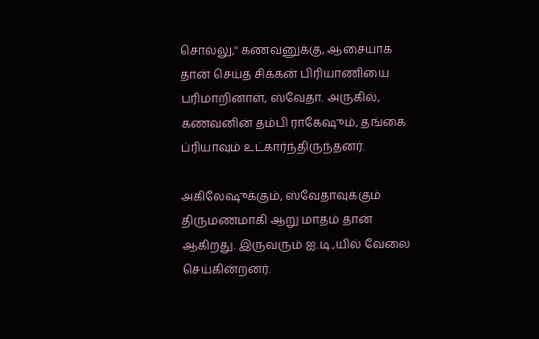சொல்லு,'' கணவனுக்கு, ஆசையாக தான் செய்த சிக்கன் பிரியாணியை பரிமாறினாள், ஸ்வேதா. அருகில், கணவனின் தம்பி ராகேஷும், தங்கை ப்ரியாவும் உட்கார்ந்திருந்தனர்.

அகிலேஷுக்கும், ஸ்வேதாவுக்கும் திருமணமாகி ஆறு மாதம் தான் ஆகிறது. இருவரும் ஐ.டி.,யில் வேலை செய்கின்றனர்.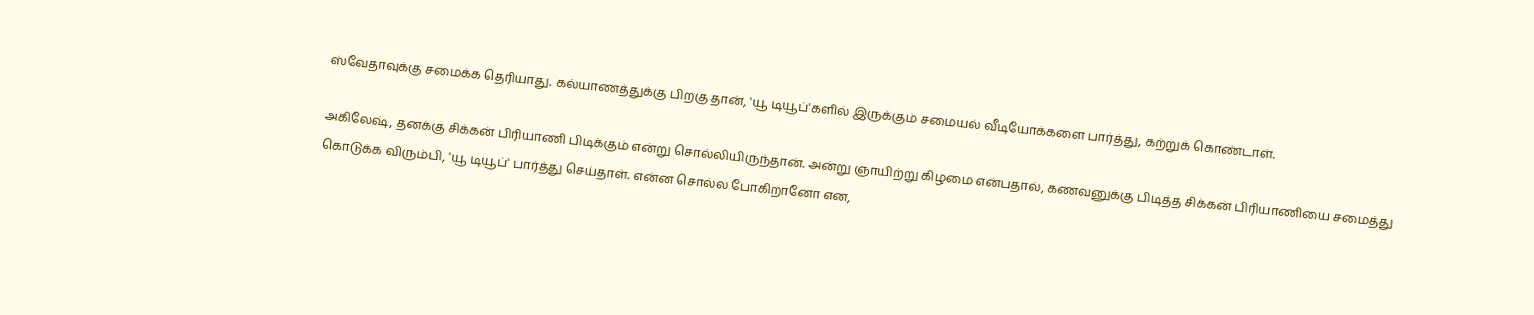ஸ்வேதாவுக்கு சமைக்க தெரியாது. கல்யாணத்துக்கு பிறகு தான், 'யூ டியூப்'களில் இருக்கும் சமையல் வீடியோக்களை பார்த்து, கற்றுக் கொண்டாள்.

அகிலேஷ், தனக்கு சிக்கன் பிரியாணி பிடிக்கும் என்று சொல்லியிருந்தான். அன்று ஞாயிற்று கிழமை என்பதால், கணவனுக்கு பிடித்த சிக்கன் பிரியாணியை சமைத்து கொடுக்க விரும்பி, 'யூ டியூப்' பார்த்து செய்தாள். என்ன சொல்ல போகிறானோ என,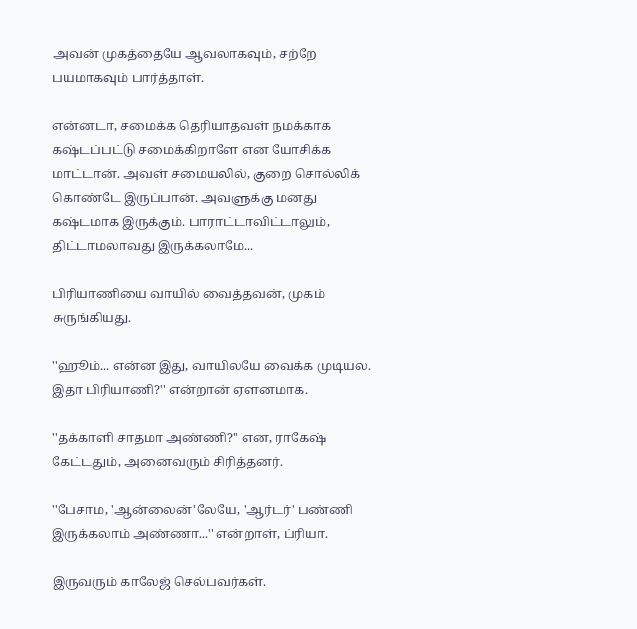அவன் முகத்தையே ஆவலாகவும், சற்றே பயமாகவும் பார்த்தாள்.

என்னடா, சமைக்க தெரியாதவள் நமக்காக கஷ்டப்பட்டு சமைக்கிறாளே என யோசிக்க மாட்டான். அவள் சமையலில், குறை சொல்லிக் கொண்டே இருப்பான். அவளுக்கு மனது கஷ்டமாக இருக்கும். பாராட்டாவிட்டாலும், திட்டாமலாவது இருக்கலாமே...

பிரியாணியை வாயில் வைத்தவன், முகம் சுருங்கியது.

''ஹூம்... என்ன இது, வாயிலயே வைக்க முடியல. இதா பிரியாணி?'' என்றான் ஏளனமாக.

''தக்காளி சாதமா அண்ணி?'' என, ராகேஷ் கேட்டதும், அனைவரும் சிரித்தனர்.

''பேசாம, 'ஆன்லைன்'லேயே, 'ஆர்டர்' பண்ணி இருக்கலாம் அண்ணா...'' என்றாள், ப்ரியா.

இருவரும் காலேஜ் செல்பவர்கள்.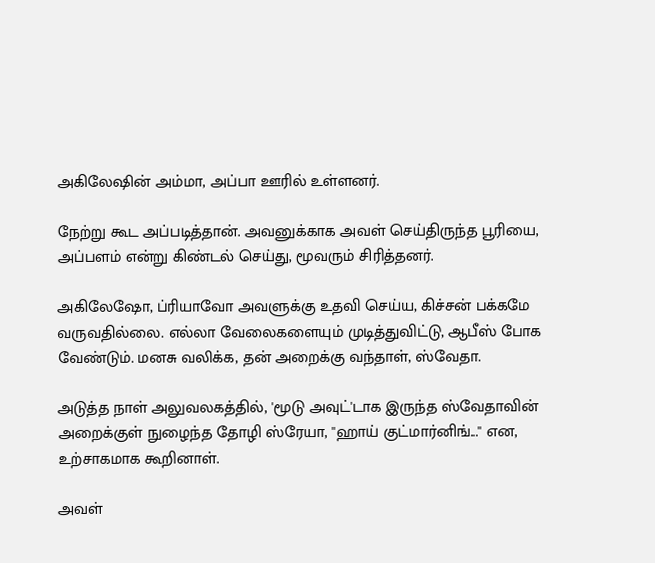அகிலேஷின் அம்மா, அப்பா ஊரில் உள்ளனர்.

நேற்று கூட அப்படித்தான். அவனுக்காக அவள் செய்திருந்த பூரியை, அப்பளம் என்று கிண்டல் செய்து, மூவரும் சிரித்தனர்.

அகிலேஷோ, ப்ரியாவோ அவளுக்கு உதவி செய்ய, கிச்சன் பக்கமே வருவதில்லை. எல்லா வேலைகளையும் முடித்துவிட்டு, ஆபீஸ் போக வேண்டும். மனசு வலிக்க, தன் அறைக்கு வந்தாள், ஸ்வேதா.

அடுத்த நாள் அலுவலகத்தில், 'மூடு அவுட்'டாக இருந்த ஸ்வேதாவின் அறைக்குள் நுழைந்த தோழி ஸ்ரேயா, ''ஹாய் குட்மார்னிங்...'' என, உற்சாகமாக கூறினாள்.

அவள்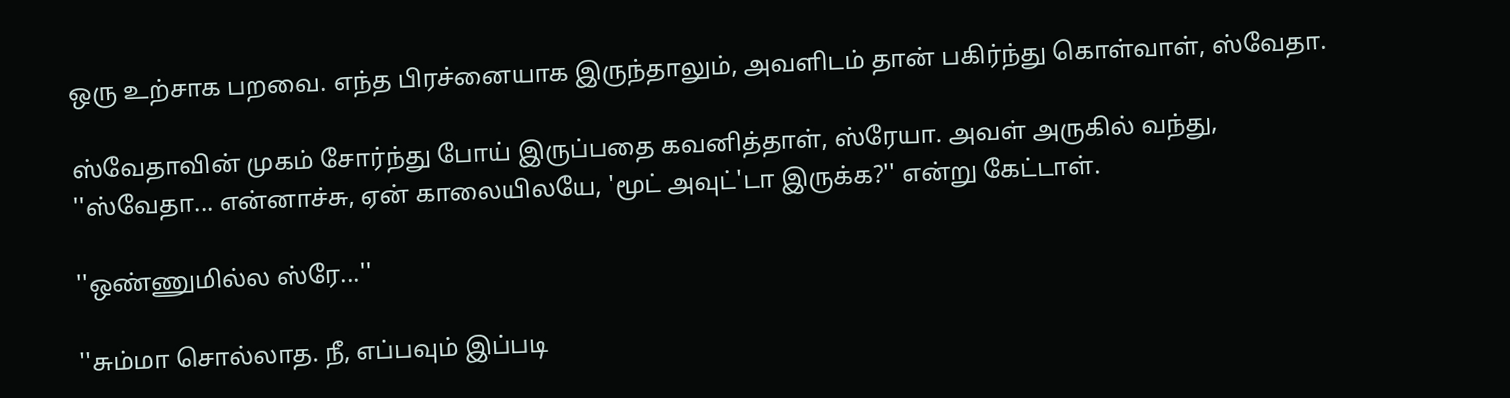ஒரு உற்சாக பறவை. எந்த பிரச்னையாக இருந்தாலும், அவளிடம் தான் பகிர்ந்து கொள்வாள், ஸ்வேதா.

ஸ்வேதாவின் முகம் சோர்ந்து போய் இருப்பதை கவனித்தாள், ஸ்ரேயா. அவள் அருகில் வந்து, ''ஸ்வேதா... என்னாச்சு, ஏன் காலையிலயே, 'மூட் அவுட்'டா இருக்க?'' என்று கேட்டாள்.

''ஒண்ணுமில்ல ஸ்ரே...''

''சும்மா சொல்லாத. நீ, எப்பவும் இப்படி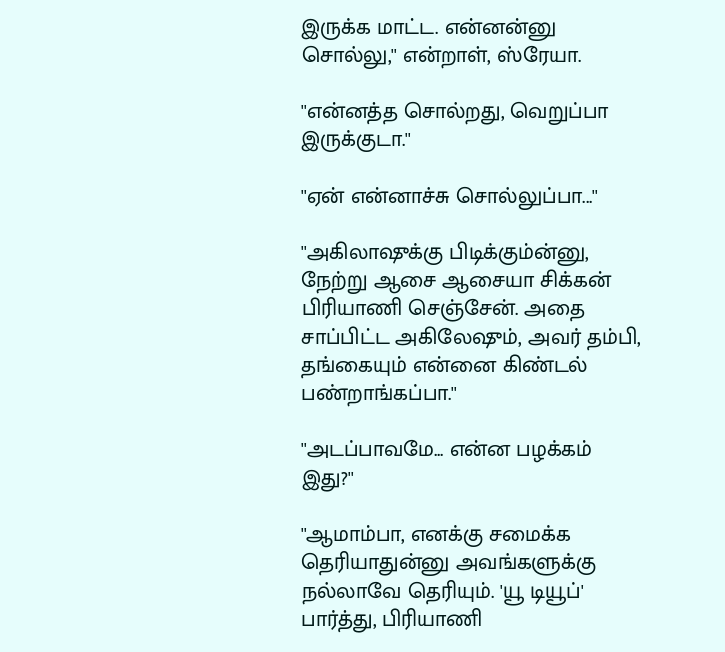இருக்க மாட்ட. என்னன்னு சொல்லு,'' என்றாள், ஸ்ரேயா.

''என்னத்த சொல்றது, வெறுப்பா இருக்குடா.''

''ஏன் என்னாச்சு சொல்லுப்பா...''

''அகிலாஷுக்கு பிடிக்கும்ன்னு, நேற்று ஆசை ஆசையா சிக்கன் பிரியாணி செஞ்சேன். அதை சாப்பிட்ட அகிலேஷும், அவர் தம்பி, தங்கையும் என்னை கிண்டல் பண்றாங்கப்பா.''

''அடப்பாவமே... என்ன பழக்கம் இது?''

''ஆமாம்பா, எனக்கு சமைக்க தெரியாதுன்னு அவங்களுக்கு நல்லாவே தெரியும். 'யூ டியூப்' பார்த்து, பிரியாணி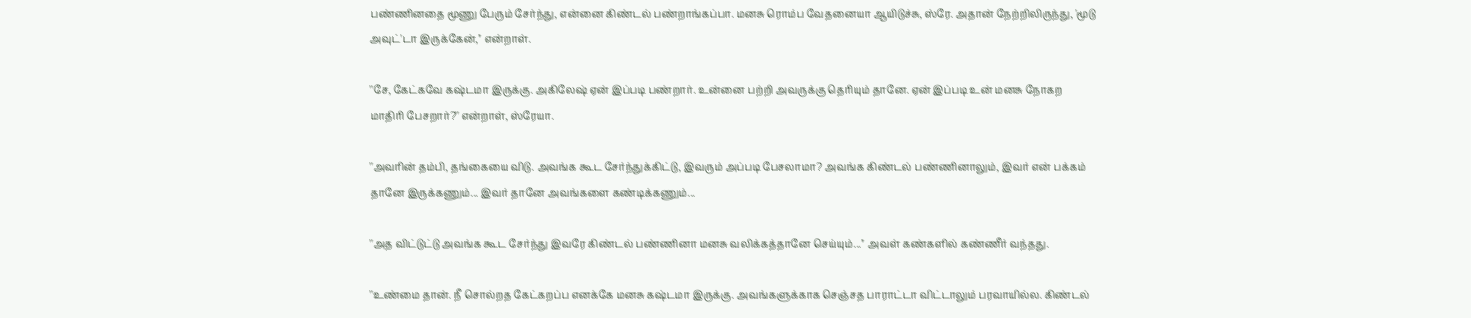பண்ணினதை மூணு பேரும் சேர்ந்து, என்னை கிண்டல் பண்றாங்கப்பா. மனசு ரொம்ப வேதனையா ஆயிடுச்சு, ஸ்ரே. அதான் நேற்றிலிருந்து, 'மூடு அவுட்'டா இருக்கேன்,'' என்றாள்.

''சே, கேட்கவே கஷ்டமா இருக்கு. அகிலேஷ் ஏன் இப்படி பண்றார். உன்னை பற்றி அவருக்கு தெரியும் தானே. ஏன் இப்படி உன் மனசு நோகற மாதிரி பேசறார்?'' என்றாள், ஸ்ரேயா.

''அவரின் தம்பி, தங்கையை விடு. அவங்க கூட சேர்ந்துக்கிட்டு, இவரும் அப்படி பேசலாமா? அவங்க கிண்டல் பண்ணினாலும், இவர் என் பக்கம் தானே இருக்கணும்... இவர் தானே அவங்களை கண்டிக்கணும்...

''அத விட்டுட்டு அவங்க கூட சேர்ந்து இவரே கிண்டல் பண்ணினா மனசு வலிக்கத்தானே செய்யும்...'' அவள் கண்களில் கண்ணீர் வந்தது.

''உண்மை தான். நீ சொல்றத கேட்கறப்ப எனக்கே மனசு கஷ்டமா இருக்கு. அவங்களுக்காக செஞ்சத பாராட்டா விட்டாலும் பரவாயில்ல. கிண்டல்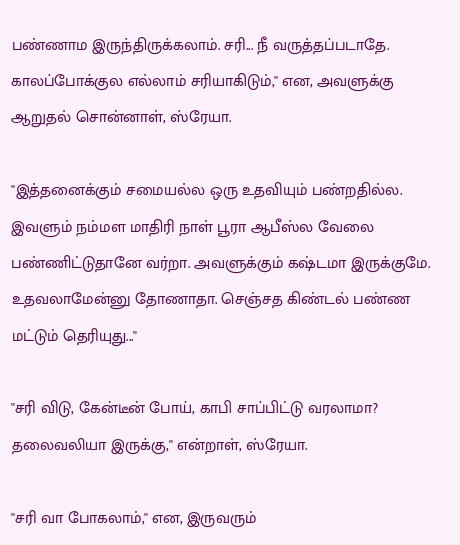பண்ணாம இருந்திருக்கலாம். சரி... நீ வருத்தப்படாதே. காலப்போக்குல எல்லாம் சரியாகிடும்,'' என, அவளுக்கு ஆறுதல் சொன்னாள், ஸ்ரேயா.

''இத்தனைக்கும் சமையல்ல ஒரு உதவியும் பண்றதில்ல. இவளும் நம்மள மாதிரி நாள் பூரா ஆபீஸ்ல வேலை பண்ணிட்டுதானே வர்றா. அவளுக்கும் கஷ்டமா இருக்குமே. உதவலாமேன்னு தோணாதா. செஞ்சத கிண்டல் பண்ண மட்டும் தெரியுது...''

''சரி விடு, கேன்டீன் போய், காபி சாப்பிட்டு வரலாமா? தலைவலியா இருக்கு,'' என்றாள், ஸ்ரேயா.

''சரி வா போகலாம்,'' என, இருவரும்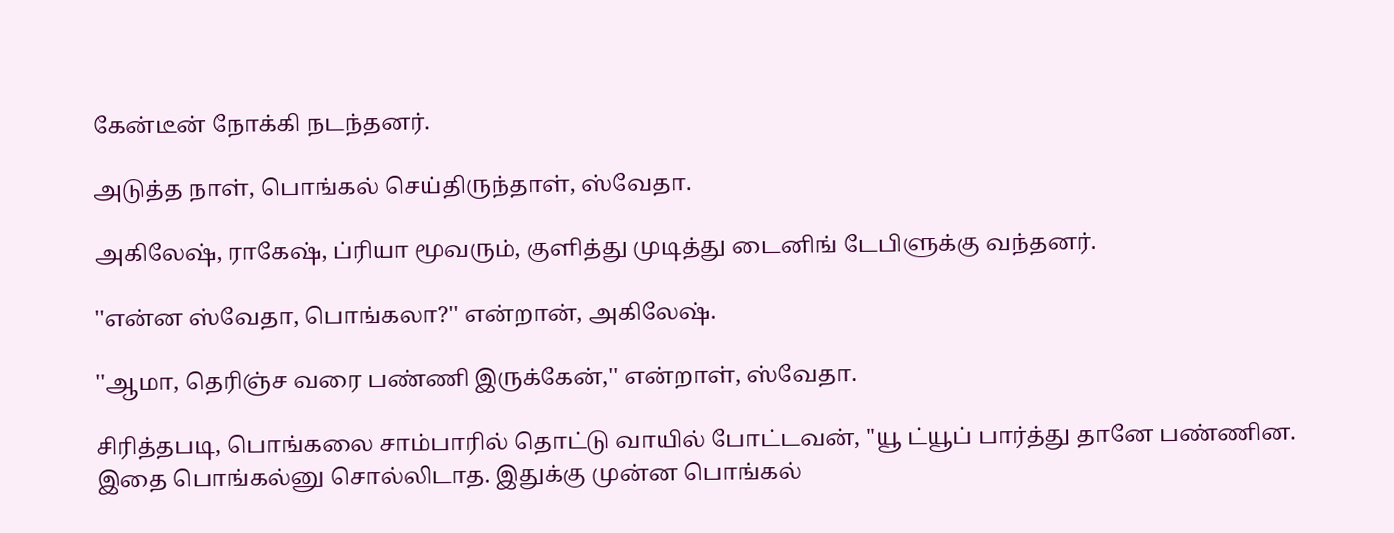கேன்டீன் நோக்கி நடந்தனர்.

அடுத்த நாள், பொங்கல் செய்திருந்தாள், ஸ்வேதா.

அகிலேஷ், ராகேஷ், ப்ரியா மூவரும், குளித்து முடித்து டைனிங் டேபிளுக்கு வந்தனர்.

''என்ன ஸ்வேதா, பொங்கலா?'' என்றான், அகிலேஷ்.

''ஆமா, தெரிஞ்ச வரை பண்ணி இருக்கேன்,'' என்றாள், ஸ்வேதா.

சிரித்தபடி, பொங்கலை சாம்பாரில் தொட்டு வாயில் போட்டவன், ''யூ ட்யூப் பார்த்து தானே பண்ணின. இதை பொங்கல்னு சொல்லிடாத. இதுக்கு முன்ன பொங்கல்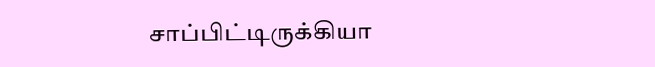சாப்பிட்டிருக்கியா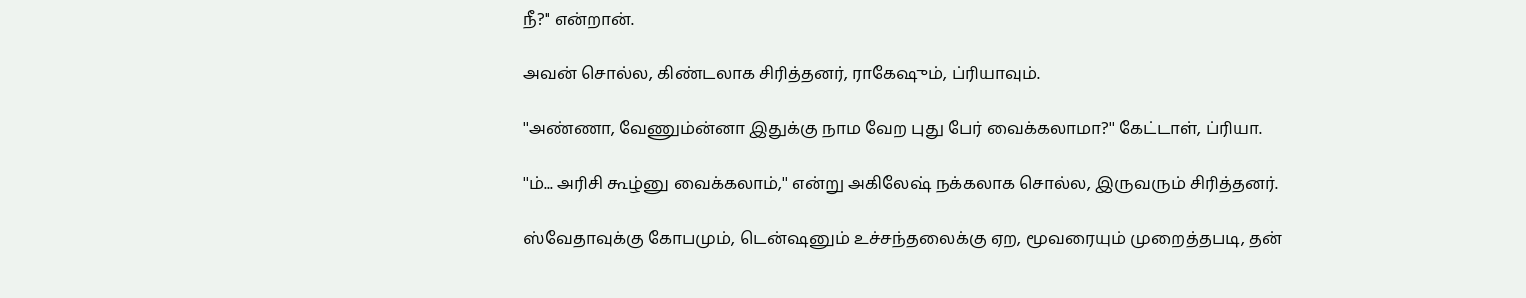நீ?'' என்றான்.

அவன் சொல்ல, கிண்டலாக சிரித்தனர், ராகேஷும், ப்ரியாவும்.

''அண்ணா, வேணும்ன்னா இதுக்கு நாம வேற புது பேர் வைக்கலாமா?'' கேட்டாள், ப்ரியா.

''ம்... அரிசி கூழ்னு வைக்கலாம்,'' என்று அகிலேஷ் நக்கலாக சொல்ல, இருவரும் சிரித்தனர்.

ஸ்வேதாவுக்கு கோபமும், டென்ஷனும் உச்சந்தலைக்கு ஏற, மூவரையும் முறைத்தபடி, தன்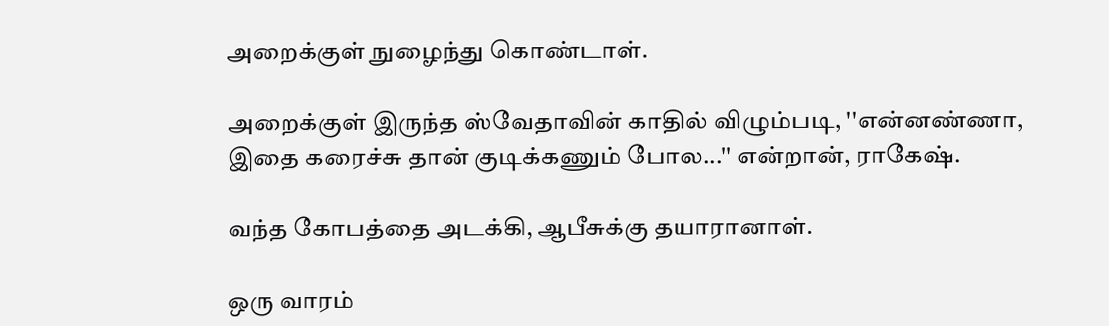அறைக்குள் நுழைந்து கொண்டாள்.

அறைக்குள் இருந்த ஸ்வேதாவின் காதில் விழும்படி, ''என்னண்ணா, இதை கரைச்சு தான் குடிக்கணும் போல...'' என்றான், ராகேஷ்.

வந்த கோபத்தை அடக்கி, ஆபீசுக்கு தயாரானாள்.

ஒரு வாரம்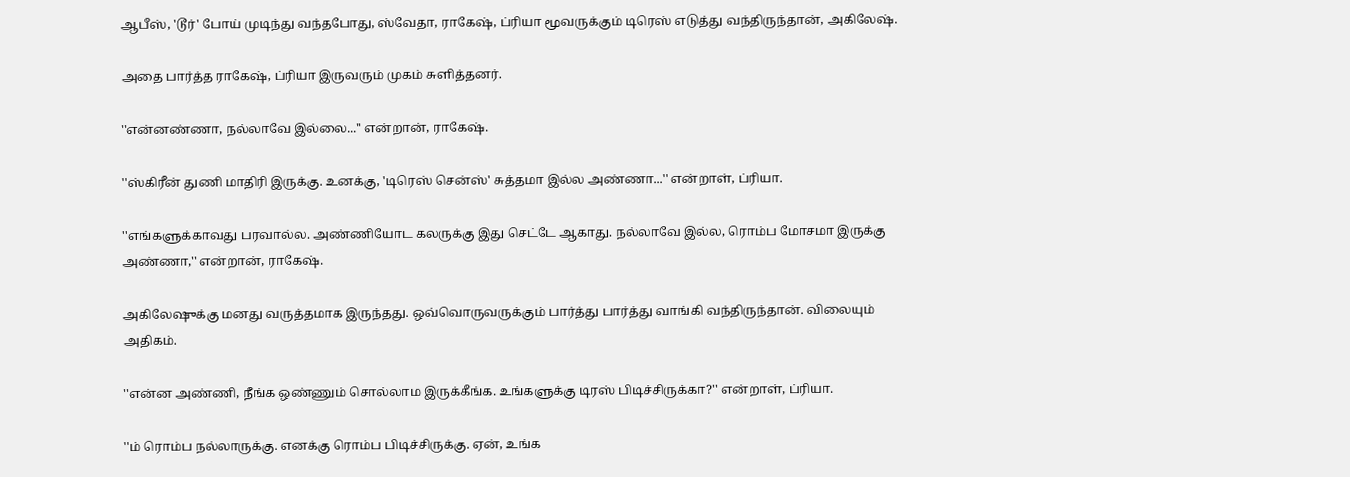ஆபீஸ், 'டூர்' போய் முடிந்து வந்தபோது, ஸ்வேதா, ராகேஷ், ப்ரியா மூவருக்கும் டிரெஸ் எடுத்து வந்திருந்தான், அகிலேஷ்.

அதை பார்த்த ராகேஷ், ப்ரியா இருவரும் முகம் சுளித்தனர்.

''என்னண்ணா, நல்லாவே இல்லை...'' என்றான், ராகேஷ்.

''ஸ்கிரீன் துணி மாதிரி இருக்கு. உனக்கு, 'டிரெஸ் சென்ஸ்' சுத்தமா இல்ல அண்ணா...'' என்றாள், ப்ரியா.

''எங்களுக்காவது பரவால்ல. அண்ணியோட கலருக்கு இது செட்டே ஆகாது. நல்லாவே இல்ல, ரொம்ப மோசமா இருக்கு அண்ணா,'' என்றான், ராகேஷ்.

அகிலேஷுக்கு மனது வருத்தமாக இருந்தது. ஒவ்வொருவருக்கும் பார்த்து பார்த்து வாங்கி வந்திருந்தான். விலையும் அதிகம்.

''என்ன அண்ணி, நீங்க ஒண்ணும் சொல்லாம இருக்கீங்க. உங்களுக்கு டிரஸ் பிடிச்சிருக்கா?'' என்றாள், ப்ரியா.

''ம் ரொம்ப நல்லாருக்கு. எனக்கு ரொம்ப பிடிச்சிருக்கு. ஏன், உங்க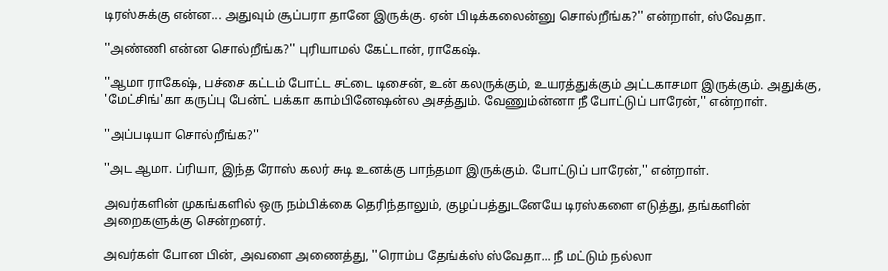டிரஸ்சுக்கு என்ன... அதுவும் சூப்பரா தானே இருக்கு. ஏன் பிடிக்கலைன்னு சொல்றீங்க?'' என்றாள், ஸ்வேதா.

''அண்ணி என்ன சொல்றீங்க?'' புரியாமல் கேட்டான், ராகேஷ்.

''ஆமா ராகேஷ், பச்சை கட்டம் போட்ட சட்டை டிசைன், உன் கலருக்கும், உயரத்துக்கும் அட்டகாசமா இருக்கும். அதுக்கு, 'மேட்சிங்'கா கருப்பு பேன்ட் பக்கா காம்பினேஷன்ல அசத்தும். வேணும்ன்னா நீ போட்டுப் பாரேன்,'' என்றாள்.

''அப்படியா சொல்றீங்க?''

''அட ஆமா. ப்ரியா, இந்த ரோஸ் கலர் சுடி உனக்கு பாந்தமா இருக்கும். போட்டுப் பாரேன்,'' என்றாள்.

அவர்களின் முகங்களில் ஒரு நம்பிக்கை தெரிந்தாலும், குழப்பத்துடனேயே டிரஸ்களை எடுத்து, தங்களின் அறைகளுக்கு சென்றனர்.

அவர்கள் போன பின், அவளை அணைத்து, ''ரொம்ப தேங்க்ஸ் ஸ்வேதா... நீ மட்டும் நல்லா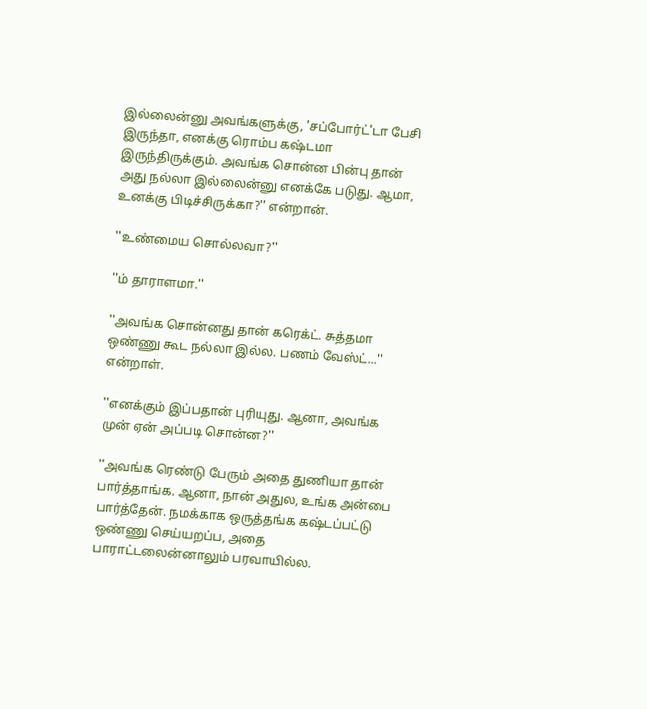இல்லைன்னு அவங்களுக்கு, 'சப்போர்ட்'டா பேசி இருந்தா, எனக்கு ரொம்ப கஷ்டமா இருந்திருக்கும். அவங்க சொன்ன பின்பு தான் அது நல்லா இல்லைன்னு எனக்கே படுது. ஆமா, உனக்கு பிடிச்சிருக்கா?'' என்றான்.

''உண்மைய சொல்லவா?''

''ம் தாராளமா.''

''அவங்க சொன்னது தான் கரெக்ட். சுத்தமா ஒண்ணு கூட நல்லா இல்ல. பணம் வேஸ்ட்...'' என்றாள்.

''எனக்கும் இப்பதான் புரியுது. ஆனா, அவங்க முன் ஏன் அப்படி சொன்ன?''

''அவங்க ரெண்டு பேரும் அதை துணியா தான் பார்த்தாங்க. ஆனா, நான் அதுல, உங்க அன்பை பார்த்தேன். நமக்காக ஒருத்தங்க கஷ்டப்பட்டு ஒண்ணு செய்யறப்ப, அதை பாராட்டலைன்னாலும் பரவாயில்ல.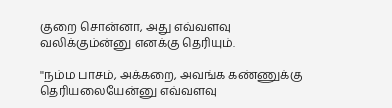குறை சொன்னா, அது எவ்வளவு வலிக்கும்ன்னு எனக்கு தெரியும்.

''நம்ம பாசம், அக்கறை, அவங்க கண்ணுக்கு தெரியலையேன்னு எவ்வளவு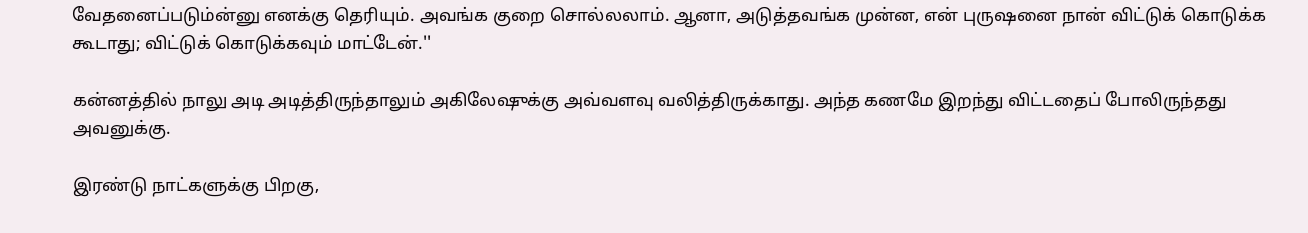வேதனைப்படும்ன்னு எனக்கு தெரியும். அவங்க குறை சொல்லலாம். ஆனா, அடுத்தவங்க முன்ன, என் புருஷனை நான் விட்டுக் கொடுக்க கூடாது; விட்டுக் கொடுக்கவும் மாட்டேன்.''

கன்னத்தில் நாலு அடி அடித்திருந்தாலும் அகிலேஷுக்கு அவ்வளவு வலித்திருக்காது. அந்த கணமே இறந்து விட்டதைப் போலிருந்தது அவனுக்கு.

இரண்டு நாட்களுக்கு பிறகு,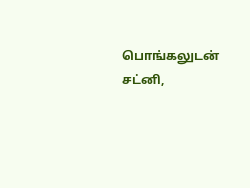பொங்கலுடன் சட்னி,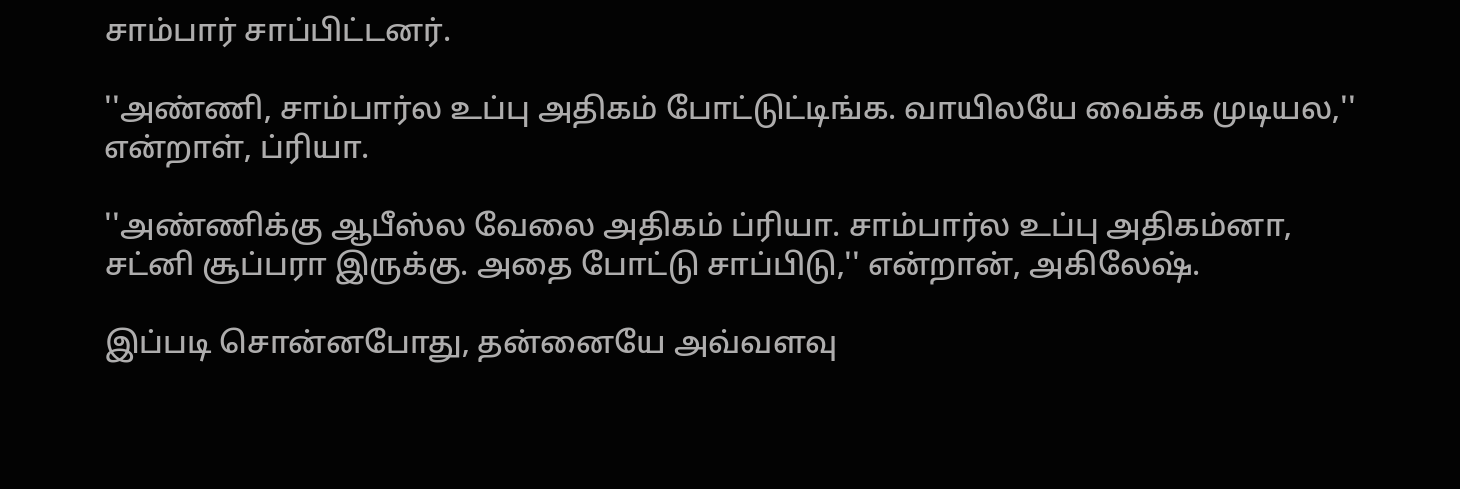சாம்பார் சாப்பிட்டனர்.

''அண்ணி, சாம்பார்ல உப்பு அதிகம் போட்டுட்டிங்க. வாயிலயே வைக்க முடியல,'' என்றாள், ப்ரியா.

''அண்ணிக்கு ஆபீஸ்ல வேலை அதிகம் ப்ரியா. சாம்பார்ல உப்பு அதிகம்னா, சட்னி சூப்பரா இருக்கு. அதை போட்டு சாப்பிடு,'' என்றான், அகிலேஷ்.

இப்படி சொன்னபோது, தன்னையே அவ்வளவு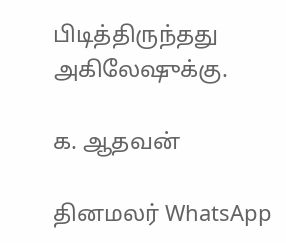பிடித்திருந்தது அகிலேஷுக்கு.

க. ஆதவன்

தினமலர் WhatsApp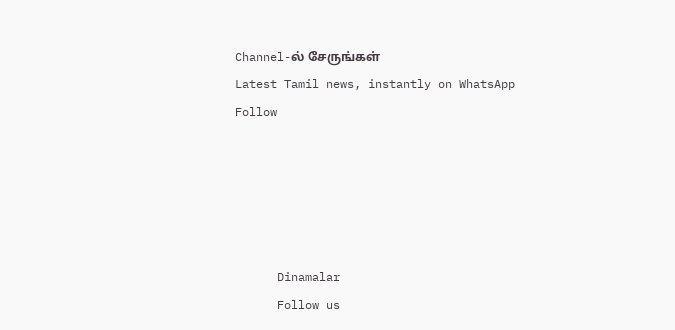Channel-ல் சேருங்கள்
Latest Tamil news, instantly on WhatsApp
Follow





      Dinamalar
      Follow us